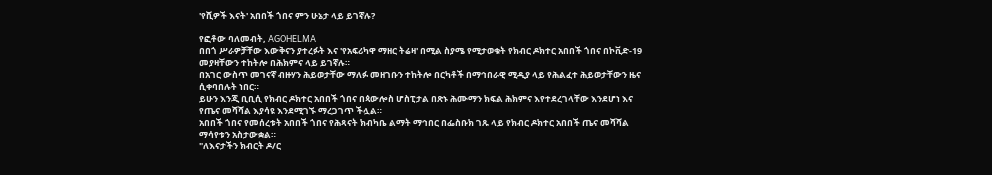'የሺዎች እናት' አበበች ጎበና ምን ሁኔታ ላይ ይገኛሉ?

የፎቶው ባለመብት, AGOHELMA
በበጎ ሥራዎቻቸው እውቅናን ያተረፉት እና 'የአፍሪካዋ ማዘር ትሬዛ' በሚል ስያሜ የሚታወቁት የክብር ዶክተር አበበች ጎበና በኮቪድ-19 መያዛቸውን ተከትሎ በሕክምና ላይ ይገኛሉ።
በአገር ውስጥ መገናኛ ብዙሃን ሕይወታቸው ማለፉ መዘገቡን ተከትሎ በርካቶች በማኅበራዊ ሚዲያ ላይ የሕልፈተ ሕይወታቸውን ዜና ሲቀባበሉት ነበር።
ይሁን እንጂ ቢቢሲ የክብር ዶክተር አበበች ጎበና በጳውሎስ ሆስፒታል በጽኑ ሕሙማን ክፍል ሕክምና እየተደረገላቸው እንደሆነ እና የጤና መሻሻል እያሳዩ እንደሚገኙ ማረጋገጥ ችሏል።
አበበች ጎበና የመሰረቱት አበበች ጎበና የሕጻናት ክብካቤ ልማት ማኅበር በፌስቡክ ገጹ ላይ የክብር ዶክተር አበበች ጤና መሻሻል ማሳየቱን አስታውቋል።
"ለእናታችን ክብርት ዶ/ር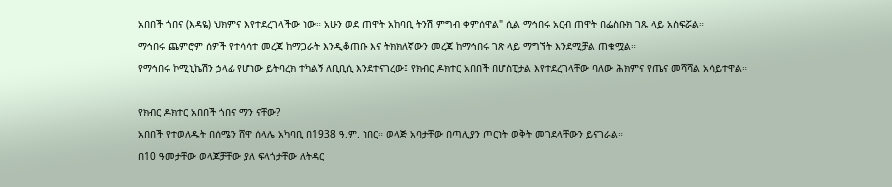አበበች ጎበና (እዳዬ) ህክምና እየተደረገላችው ነው። አሁን ወደ ጠዋት አከባቢ ትንሽ ምግብ ቀምሰዋል" ሲል ማኅበሩ አርብ ጠዋት በፌስቡክ ገጹ ላይ አስፍሯል።
ማኅበሩ ጨምሮም ሰዎች የተሳሳተ መረጃ ከማጋራት እንዲቆጠቡ እና ትክክለኛውን መረጃ ከማኅበሩ ገጽ ላይ ማግኘት እንደሚቻል ጠቁሟል።
የማኅበሩ ኮሚኒኬሽን ኃላፊ የሆነው ይትባረክ ተካልኝ ለቢቢሲ እንደተናገረው፤ የክብር ዶክተር አበበች በሆስፒታል እየተደረገላቸው ባለው ሕክምና የጤና መሻሻል አሳይተዋል።

የክብር ዶክተር አበበች ጎበና ማን ናቸው?
አበበች የተወለዱት በሰሜን ሸዋ ሰላሌ አካባቢ በ1938 ዓ.ም. ነበር። ወላጅ አባታቸው በጣሊያን ጦርነት ወቅት መገደላቸውን ይናገራል።
በ10 ዓመታቸው ወላጆቻቸው ያለ ፍላጎታቸው ለትዳር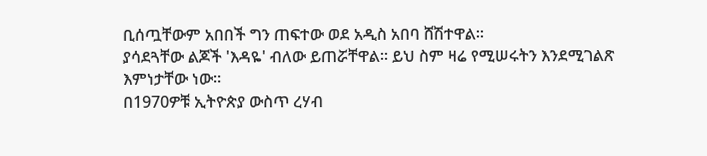ቢሰጧቸውም አበበች ግን ጠፍተው ወደ አዲስ አበባ ሸሽተዋል።
ያሳደጓቸው ልጆች 'እዳዬ' ብለው ይጠሯቸዋል። ይህ ስም ዛሬ የሚሠሩትን እንደሚገልጽ እምነታቸው ነው።
በ1970ዎቹ ኢትዮጵያ ውስጥ ረሃብ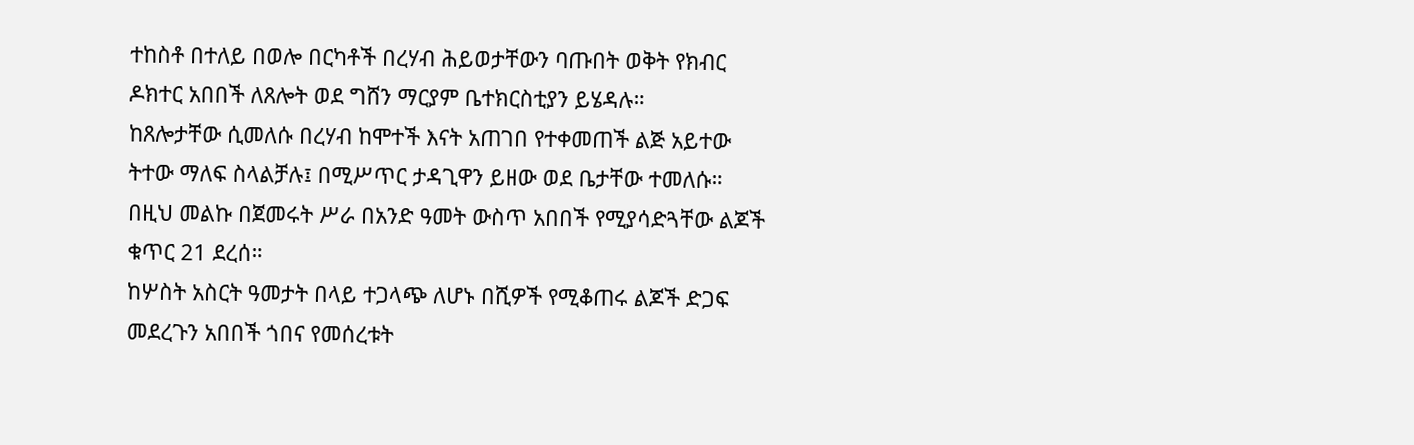ተከስቶ በተለይ በወሎ በርካቶች በረሃብ ሕይወታቸውን ባጡበት ወቅት የክብር ዶክተር አበበች ለጸሎት ወደ ግሸን ማርያም ቤተክርስቲያን ይሄዳሉ።
ከጸሎታቸው ሲመለሱ በረሃብ ከሞተች እናት አጠገበ የተቀመጠች ልጅ አይተው ትተው ማለፍ ስላልቻሉ፤ በሚሥጥር ታዳጊዋን ይዘው ወደ ቤታቸው ተመለሱ።
በዚህ መልኩ በጀመሩት ሥራ በአንድ ዓመት ውስጥ አበበች የሚያሳድጓቸው ልጆች ቁጥር 21 ደረሰ።
ከሦስት አስርት ዓመታት በላይ ተጋላጭ ለሆኑ በሺዎች የሚቆጠሩ ልጆች ድጋፍ መደረጉን አበበች ጎበና የመሰረቱት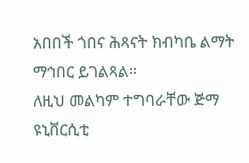አበበች ጎበና ሕጻናት ክብካቤ ልማት ማኅበር ይገልጻል።
ለዚህ መልካም ተግባራቸው ጅማ ዩኒቨርሲቲ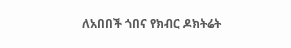ለአበበች ጎበና የክብር ዶክትሬት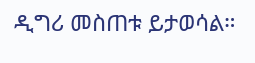ዲግሪ መስጠቱ ይታወሳል።